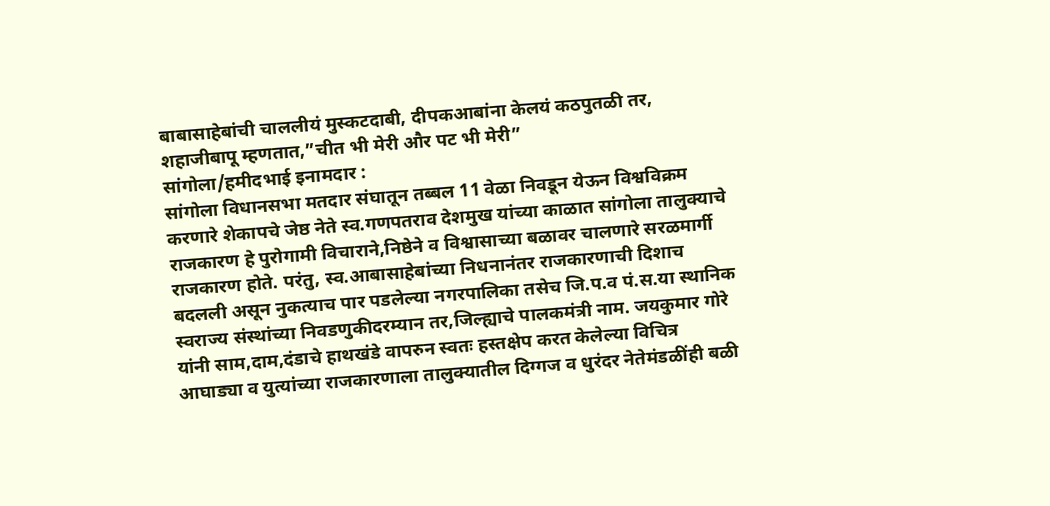बाबासाहेबांची चाललीयं मुस्कटदाबी, दीपकआबांना केलयं कठपुतळी तर, शहाजीबापू म्हणतात,”चीत भी मेरी और पट भी मेरी”
सांगोला/हमीदभाई इनामदार :
सांगोला विधानसभा मतदार संघातून तब्बल 11 वेळा निवडून येऊन विश्वविक्रम करणारे शेकापचे जेष्ठ नेते स्व.गणपतराव देशमुख यांच्या काळात सांगोला तालुक्याचे राजकारण हे पुरोगामी विचाराने,निष्ठेने व विश्वासाच्या बळावर चालणारे सरळमार्गी राजकारण होते. परंतु, स्व.आबासाहेबांच्या निधनानंतर राजकारणाची दिशाच बदलली असून नुकत्याच पार पडलेल्या नगरपालिका तसेच जि.प.व पं.स.या स्थानिक स्वराज्य संस्थांच्या निवडणुकीदरम्यान तर,जिल्ह्याचे पालकमंत्री नाम. जयकुमार गोरे यांनी साम,दाम,दंडाचे हाथखंडे वापरुन स्वतः हस्तक्षेप करत केलेल्या विचित्र आघाड्या व युत्यांच्या राजकारणाला तालुक्यातील दिग्गज व धुरंदर नेतेमंडळींही बळी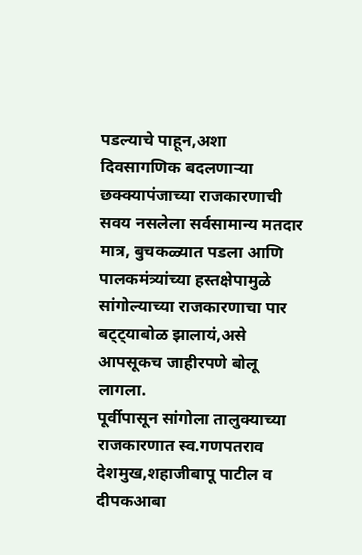पडल्याचे पाहून,अशा दिवसागणिक बदलणाऱ्या छक्क्यापंजाच्या राजकारणाची सवय नसलेला सर्वसामान्य मतदार मात्र, बुचकळ्यात पडला आणि पालकमंत्र्यांच्या हस्तक्षेपामुळे सांगोल्याच्या राजकारणाचा पार बट्ट्याबोळ झालायं,असे आपसूकच जाहीरपणे बोलू लागला.
पूर्वीपासून सांगोला तालुक्याच्या राजकारणात स्व.गणपतराव देशमुख,शहाजीबापू पाटील व दीपकआबा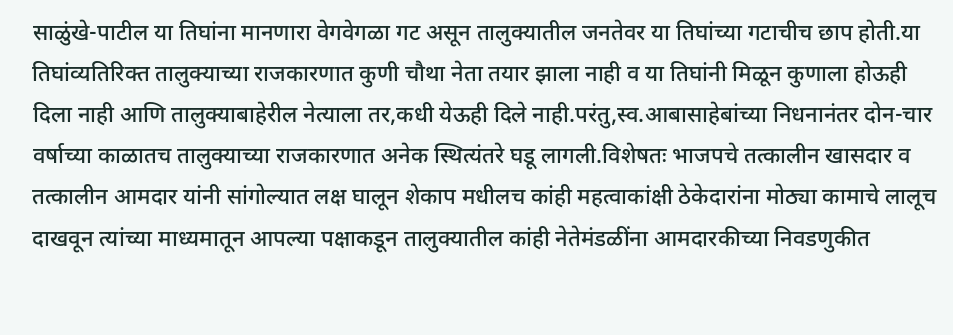साळुंखे-पाटील या तिघांना मानणारा वेगवेगळा गट असून तालुक्यातील जनतेवर या तिघांच्या गटाचीच छाप होती.या तिघांव्यतिरिक्त तालुक्याच्या राजकारणात कुणी चौथा नेता तयार झाला नाही व या तिघांनी मिळून कुणाला होऊही दिला नाही आणि तालुक्याबाहेरील नेत्याला तर,कधी येऊही दिले नाही.परंतु,स्व.आबासाहेबांच्या निधनानंतर दोन-चार वर्षाच्या काळातच तालुक्याच्या राजकारणात अनेक स्थित्यंतरे घडू लागली.विशेषतः भाजपचे तत्कालीन खासदार व तत्कालीन आमदार यांनी सांगोल्यात लक्ष घालून शेकाप मधीलच कांही महत्वाकांक्षी ठेकेदारांना मोठ्या कामाचे लालूच दाखवून त्यांच्या माध्यमातून आपल्या पक्षाकडून तालुक्यातील कांही नेतेमंडळींना आमदारकीच्या निवडणुकीत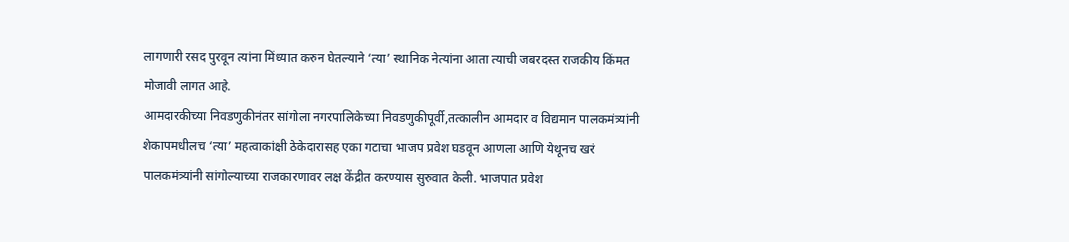लागणारी रसद पुरवून त्यांना मिंध्यात करुन घेतल्याने ‘त्या’ स्थानिक नेत्यांना आता त्याची जबरदस्त राजकीय किंमत मोजावी लागत आहे.
आमदारकीच्या निवडणुकीनंतर सांगोला नगरपालिकेच्या निवडणुकीपूर्वी,तत्कालीन आमदार व विद्यमान पालकमंत्र्यांनी शेकापमधीलच ‘त्या’ महत्वाकांक्षी ठेकेदारासह एका गटाचा भाजप प्रवेश घडवून आणला आणि येथूनच खरं पालकमंत्र्यांनी सांगोल्याच्या राजकारणावर लक्ष केंद्रीत करण्यास सुरुवात केली. भाजपात प्रवेश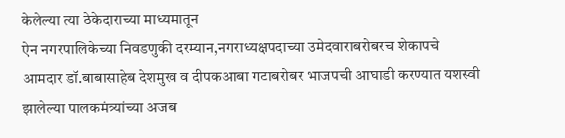केलेल्या त्या ठेकेदाराच्या माध्यमातून
ऐन नगरपालिकेच्या निवडणुकी दरम्यान,नगराध्यक्षपदाच्या उमेदवाराबरोबरच शेकापचे आमदार डॉ.बाबासाहेब देशमुख व दीपकआबा गटाबरोबर भाजपची आघाडी करण्यात यशस्वी झालेल्या पालकमंत्र्यांच्या अजब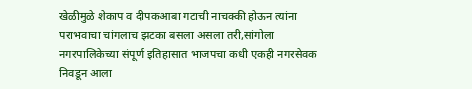खेळीमुळे शेकाप व दीपकआबा गटाची नाचक्की होऊन त्यांना पराभवाचा चांगलाच झटका बसला असला तरी,सांगोला नगरपालिकेच्या संपूर्ण इतिहासात भाजपचा कधी एकही नगरसेवक निवडून आला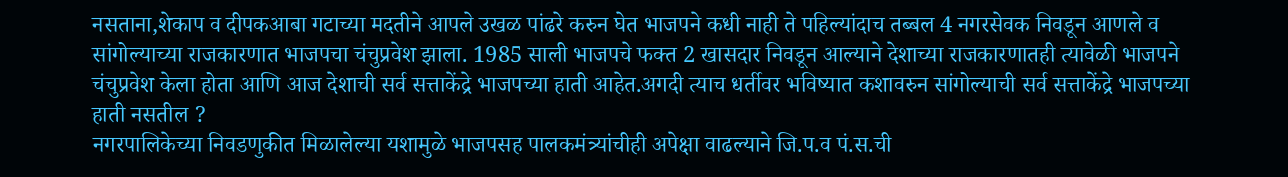नसताना,शेकाप व दीपकआबा गटाच्या मदतीने आपले उखळ पांढरे करुन घेत भाजपने कधी नाही ते पहिल्यांदाच तब्बल 4 नगरसेवक निवडून आणले व सांगोल्याच्या राजकारणात भाजपचा चंचुप्रवेश झाला. 1985 साली भाजपचे फक्त 2 खासदार निवडून आल्याने देशाच्या राजकारणातही त्यावेळी भाजपने चंचुप्रवेश केला होता आणि आज देशाची सर्व सत्ताकेंद्रे भाजपच्या हाती आहेत.अगदी त्याच धर्तीवर भविष्यात कशावरुन सांगोल्याची सर्व सत्ताकेंद्रे भाजपच्या हाती नसतील ?
नगरपालिकेच्या निवडणुकीत मिळालेल्या यशामुळे भाजपसह पालकमंत्र्यांचीही अपेक्षा वाढल्याने जि.प.व पं.स.ची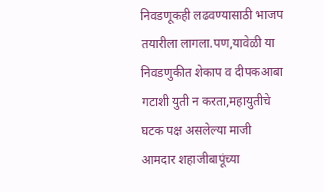निवडणूकही लढवण्यासाठी भाजप तयारीला लागला.पण,यावेळी या निवडणुकीत शेकाप व दीपकआबा गटाशी युती न करता,महायुतीचे घटक पक्ष असलेल्या माजी आमदार शहाजीबापूंच्या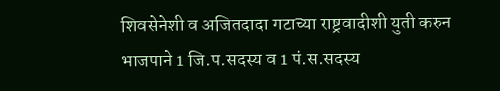शिवसेनेशी व अजितदादा गटाच्या राष्ट्रवादीशी युती करुन भाजपाने 1 जि.प.सदस्य व 1 पं.स.सदस्य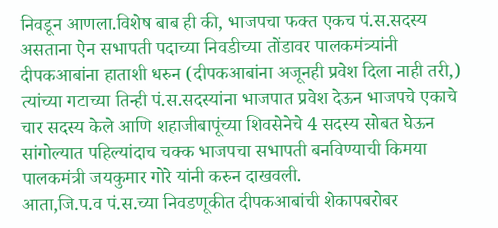निवडून आणला.विशेष बाब ही की, भाजपचा फक्त एकच पं.स.सदस्य असताना ऐन सभापती पदाच्या निवडीच्या तोंडावर पालकमंत्र्यांनी दीपकआबांना हाताशी धरुन (दीपकआबांना अजूनही प्रवेश दिला नाही तरी,) त्यांच्या गटाच्या तिन्ही पं.स.सदस्यांना भाजपात प्रवेश देऊन भाजपचे एकाचे चार सदस्य केले आणि शहाजीबापूंच्या शिवसेनेचे 4 सदस्य सोबत घेऊन सांगोल्यात पहिल्यांदाच चक्क भाजपचा सभापती बनविण्याची किमया पालकमंत्री जयकुमार गोरे यांनी करुन दाखवली.
आता,जि.प.व पं.स.च्या निवडणूकीत दीपकआबांची शेकापबरोबर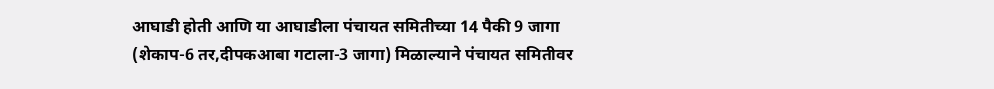आघाडी होती आणि या आघाडीला पंचायत समितीच्या 14 पैकी 9 जागा (शेकाप-6 तर,दीपकआबा गटाला-3 जागा) मिळाल्याने पंचायत समितीवर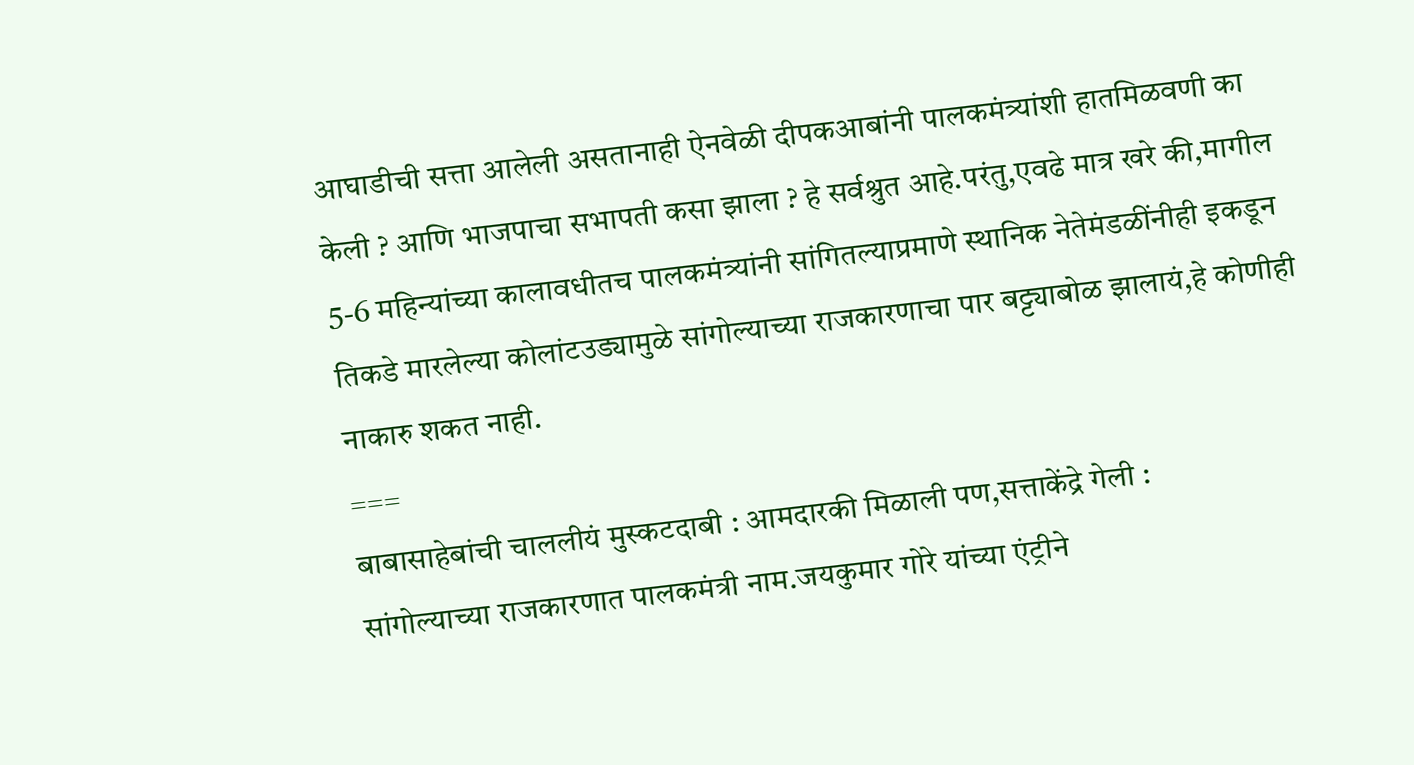आघाडीची सत्ता आलेली असतानाही ऐनवेळी दीपकआबांनी पालकमंत्र्यांशी हातमिळवणी का केली ? आणि भाजपाचा सभापती कसा झाला ? हे सर्वश्रुत आहे.परंतु,एवढे मात्र खरे की,मागील 5-6 महिन्यांच्या कालावधीतच पालकमंत्र्यांनी सांगितल्याप्रमाणे स्थानिक नेतेमंडळींनीही इकडून तिकडे मारलेल्या कोलांटउड्यामुळे सांगोल्याच्या राजकारणाचा पार बट्ट्याबोळ झालायं,हे कोणीही नाकारु शकत नाही.
===
बाबासाहेबांची चाललीयं मुस्कटदाबी : आमदारकी मिळाली पण,सत्ताकेंद्रे गेली :
सांगोल्याच्या राजकारणात पालकमंत्री नाम.जयकुमार गोरे यांच्या एंट्रीने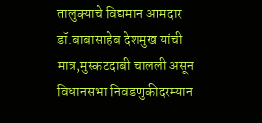तालुक्याचे विद्यमान आमदार डॉ.बाबासाहेब देशमुख यांची मात्र,मुस्कटदाबी चालली असून विधानसभा निवडणुकीदरम्यान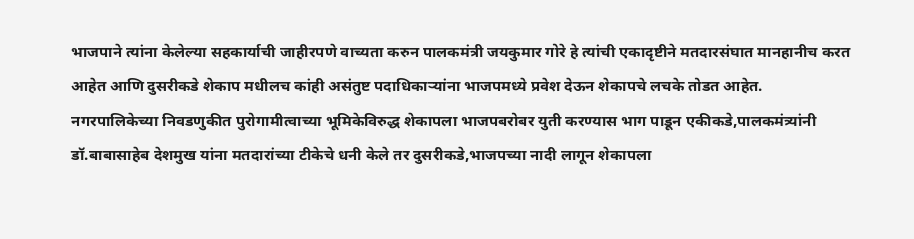भाजपाने त्यांना केलेल्या सहकार्याची जाहीरपणे वाच्यता करुन पालकमंत्री जयकुमार गोरे हे त्यांची एकादृष्टीने मतदारसंघात मानहानीच करत आहेत आणि दुसरीकडे शेकाप मधीलच कांही असंतुष्ट पदाधिकाऱ्यांना भाजपमध्ये प्रवेश देऊन शेकापचे लचके तोडत आहेत.
नगरपालिकेच्या निवडणुकीत पुरोगामीत्वाच्या भूमिकेविरुद्ध शेकापला भाजपबरोबर युती करण्यास भाग पाडून एकीकडे,पालकमंत्र्यांनी डॉ.बाबासाहेब देशमुख यांना मतदारांच्या टीकेचे धनी केले तर दुसरीकडे,भाजपच्या नादी लागून शेकापला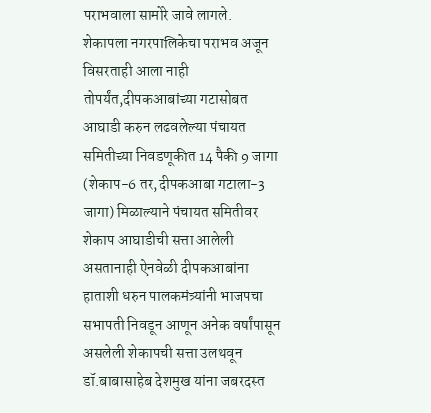पराभवाला सामोरे जावे लागले.
शेकापला नगरपालिकेचा पराभव अजून विसरताही आला नाही तोपर्यंत,दीपकआबांच्या गटासोबत आघाडी करुन लढवलेल्या पंचायत समितीच्या निवडणूकीत 14 पैकी 9 जागा (शेकाप-6 तर,दीपकआबा गटाला-3 जागा) मिळाल्याने पंचायत समितीवर शेकाप आघाडीची सत्ता आलेली असतानाही ऐनवेळी दीपकआबांना हाताशी धरुन पालकमंत्र्यांनी भाजपचा सभापती निवडून आणून अनेक वर्षांपासून असलेली शेकापची सत्ता उलथवून डॉ.बाबासाहेब देशमुख यांना जबरदस्त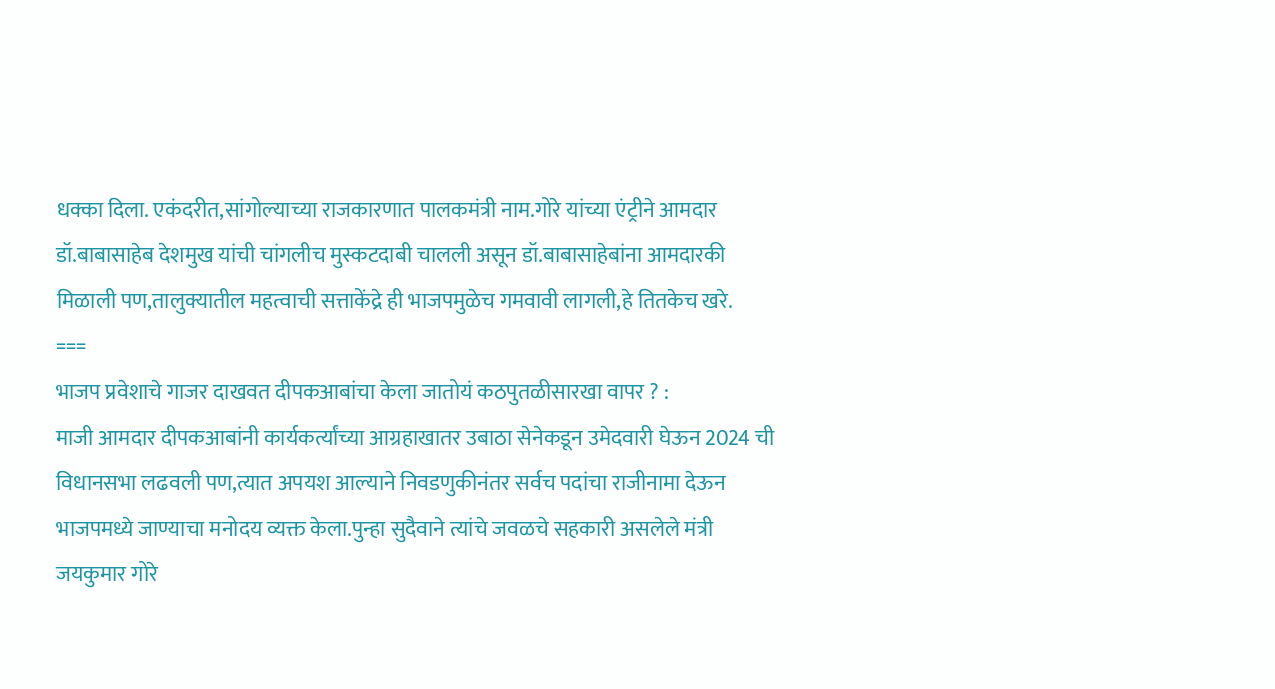धक्का दिला. एकंदरीत,सांगोल्याच्या राजकारणात पालकमंत्री नाम.गोरे यांच्या एंट्रीने आमदार डॉ.बाबासाहेब देशमुख यांची चांगलीच मुस्कटदाबी चालली असून डॉ.बाबासाहेबांना आमदारकी मिळाली पण,तालुक्यातील महत्वाची सत्ताकेंद्रे ही भाजपमुळेच गमवावी लागली,हे तितकेच खरे.
===
भाजप प्रवेशाचे गाजर दाखवत दीपकआबांचा केला जातोयं कठपुतळीसारखा वापर ? :
माजी आमदार दीपकआबांनी कार्यकर्त्यांच्या आग्रहाखातर उबाठा सेनेकडून उमेदवारी घेऊन 2024 ची विधानसभा लढवली पण,त्यात अपयश आल्याने निवडणुकीनंतर सर्वच पदांचा राजीनामा देऊन भाजपमध्ये जाण्याचा मनोदय व्यक्त केला.पुन्हा सुदैवाने त्यांचे जवळचे सहकारी असलेले मंत्री जयकुमार गोरे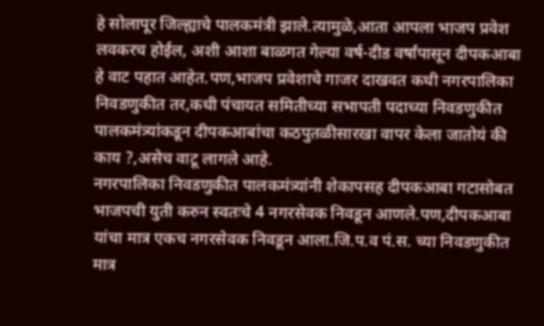हे सोलापूर जिल्ह्याचे पालकमंत्री झाले.त्यामुळे,आता आपला भाजप प्रवेश लवकरच होईल, अशी आशा बाळगत गेल्या वर्ष-दीड वर्षांपासून दीपकआबा हे वाट पहात आहेत.पण,भाजप प्रवेशाचे गाजर दाखवत कधी नगरपालिका निवडणुकीत तर,कधी पंचायत समितीच्या सभापती पदाच्या निवडणुकीत
पालकमंत्र्यांकडून दीपकआबांचा कठपुतळीसारखा वापर केला जातोयं की काय ?,असेच वाटू लागले आहे.
नगरपालिका निवडणुकीत पालकमंत्र्यांनी शेकापसह दीपकआबा गटासोबत भाजपची युती करुन स्वतःचे 4 नगरसेवक निवडून आणले.पण,दीपकआबा यांचा मात्र एकच नगरसेवक निवडून आला.जि.प.व पं.स. च्या निवडणुकीत मात्र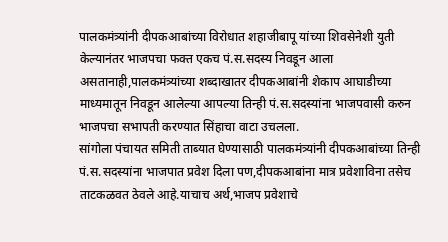पालकमंत्र्यांनी दीपकआबांच्या विरोधात शहाजीबापू यांच्या शिवसेनेशी युती केल्यानंतर भाजपचा फक्त एकच पं.स.सदस्य निवडून आला असतानाही,पालकमंत्र्यांच्या शब्दाखातर दीपकआबांनी शेकाप आघाडीच्या माध्यमातून निवडून आलेल्या आपल्या तिन्ही पं.स.सदस्यांना भाजपवासी करुन भाजपचा सभापती करण्यात सिंहाचा वाटा उचलला.
सांगोला पंचायत समिती ताब्यात घेण्यासाठी पालकमंत्र्यांनी दीपकआबांच्या तिन्ही पं.स.सदस्यांना भाजपात प्रवेश दिला पण,दीपकआबांना मात्र प्रवेशाविना तसेच ताटकळवत ठेवले आहे.याचाच अर्थ,भाजप प्रवेशाचे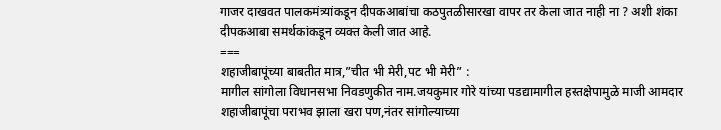गाजर दाखवत पालकमंत्र्यांकडून दीपकआबांचा कठपुतळीसारखा वापर तर केला जात नाही ना ? अशी शंका दीपकआबा समर्थकांकडून व्यक्त केली जात आहे.
===
शहाजीबापूंच्या बाबतीत मात्र,”चीत भी मेरी,पट भी मेरी” :
मागील सांगोला विधानसभा निवडणुकीत नाम.जयकुमार गोरे यांच्या पडद्यामागील हस्तक्षेपामुळे माजी आमदार शहाजीबापूंचा पराभव झाला खरा पण,नंतर सांगोल्याच्या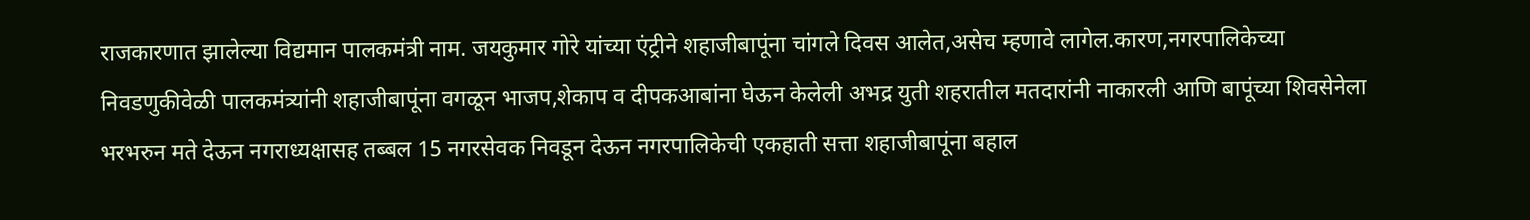राजकारणात झालेल्या विद्यमान पालकमंत्री नाम. जयकुमार गोरे यांच्या एंट्रीने शहाजीबापूंना चांगले दिवस आलेत,असेच म्हणावे लागेल.कारण,नगरपालिकेच्या निवडणुकीवेळी पालकमंत्र्यांनी शहाजीबापूंना वगळून भाजप,शेकाप व दीपकआबांना घेऊन केलेली अभद्र युती शहरातील मतदारांनी नाकारली आणि बापूंच्या शिवसेनेला भरभरुन मते देऊन नगराध्यक्षासह तब्बल 15 नगरसेवक निवडून देऊन नगरपालिकेची एकहाती सत्ता शहाजीबापूंना बहाल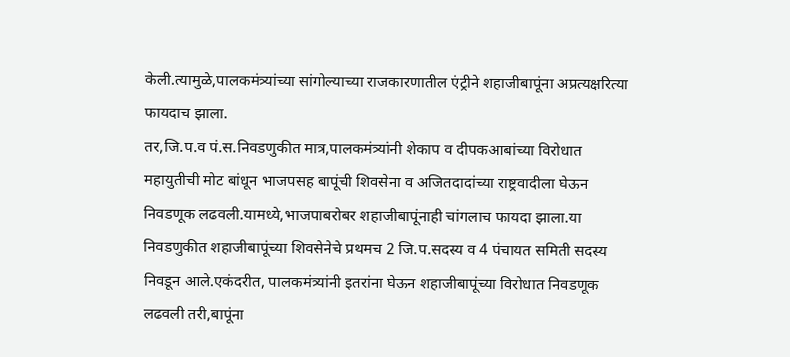केली.त्यामुळे,पालकमंत्र्यांच्या सांगोल्याच्या राजकारणातील एंट्रीने शहाजीबापूंना अप्रत्यक्षरित्या फायदाच झाला.
तर,जि.प.व पं.स.निवडणुकीत मात्र,पालकमंत्र्यांनी शेकाप व दीपकआबांच्या विरोधात महायुतीची मोट बांधून भाजपसह बापूंची शिवसेना व अजितदादांच्या राष्ट्रवादीला घेऊन निवडणूक लढवली.यामध्ये,भाजपाबरोबर शहाजीबापूंनाही चांगलाच फायदा झाला.या निवडणुकीत शहाजीबापूंच्या शिवसेनेचे प्रथमच 2 जि.प.सदस्य व 4 पंचायत समिती सदस्य निवडून आले.एकंदरीत, पालकमंत्र्यांनी इतरांना घेऊन शहाजीबापूंच्या विरोधात निवडणूक लढवली तरी,बापूंना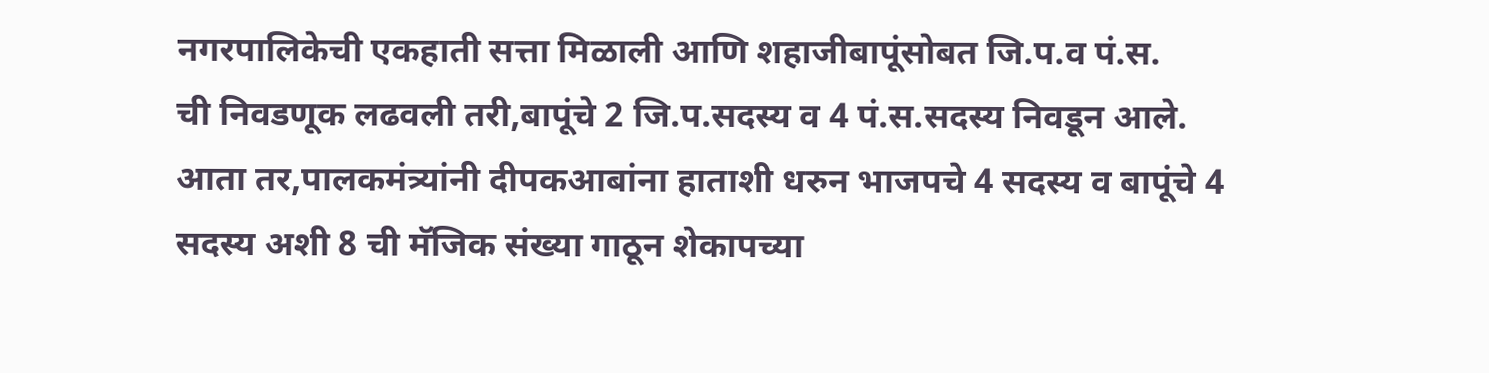नगरपालिकेची एकहाती सत्ता मिळाली आणि शहाजीबापूंसोबत जि.प.व पं.स.
ची निवडणूक लढवली तरी,बापूंचे 2 जि.प.सदस्य व 4 पं.स.सदस्य निवडून आले.
आता तर,पालकमंत्र्यांनी दीपकआबांना हाताशी धरुन भाजपचे 4 सदस्य व बापूंचे 4 सदस्य अशी 8 ची मॅजिक संख्या गाठून शेकापच्या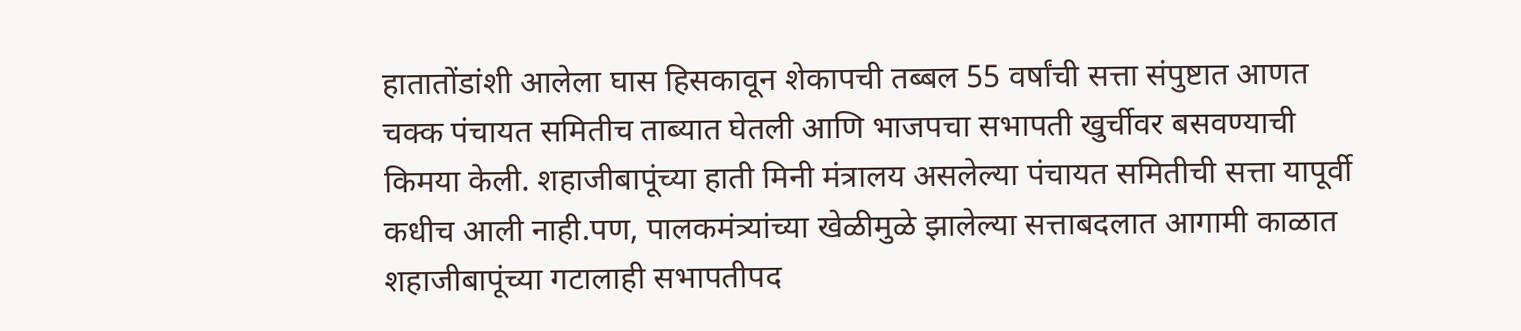हातातोंडांशी आलेला घास हिसकावून शेकापची तब्बल 55 वर्षांची सत्ता संपुष्टात आणत चक्क पंचायत समितीच ताब्यात घेतली आणि भाजपचा सभापती खुर्चीवर बसवण्याची किमया केली. शहाजीबापूंच्या हाती मिनी मंत्रालय असलेल्या पंचायत समितीची सत्ता यापूर्वी कधीच आली नाही.पण, पालकमंत्र्यांच्या खेळीमुळे झालेल्या सत्ताबदलात आगामी काळात शहाजीबापूंच्या गटालाही सभापतीपद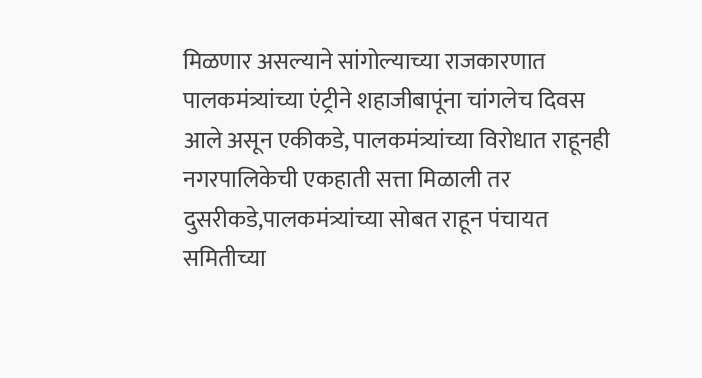मिळणार असल्याने सांगोल्याच्या राजकारणात पालकमंत्र्यांच्या एंट्रीने शहाजीबापूंना चांगलेच दिवस आले असून एकीकडे, पालकमंत्र्यांच्या विरोधात राहूनही नगरपालिकेची एकहाती सत्ता मिळाली तर दुसरीकडे,पालकमंत्र्यांच्या सोबत राहून पंचायत समितीच्या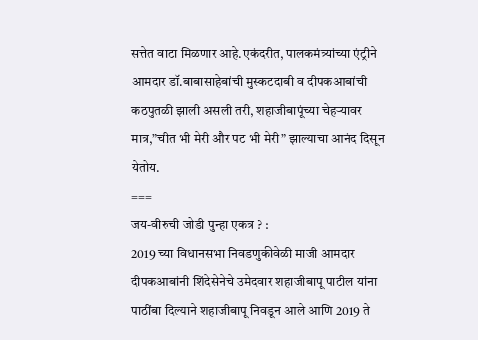सत्तेत वाटा मिळणार आहे.एकंदरीत, पालकमंत्र्यांच्या एंट्रीने आमदार डॉ.बाबासाहेबांची मुस्कटदाबी व दीपकआबांची कठपुतळी झाली असली तरी, शहाजीबापूंच्या चेहऱ्यावर मात्र,”चीत भी मेरी और पट भी मेरी” झाल्याचा आनंद दिसून येतोय.
===
जय-वीरुची जोडी पुन्हा एकत्र ? :
2019 च्या विधानसभा निवडणुकीवेळी माजी आमदार दीपकआबांनी शिंदेसेनेचे उमेदवार शहाजीबापू पाटील यांना पाठींबा दिल्याने शहाजीबापू निवडून आले आणि 2019 ते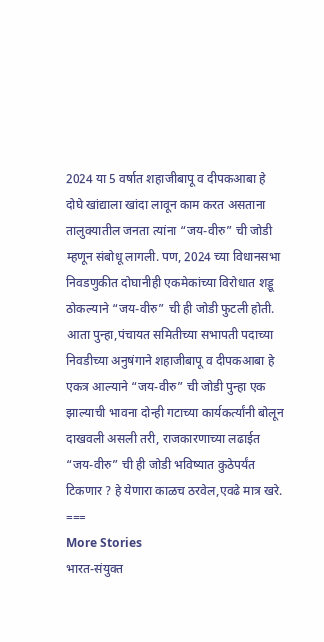2024 या 5 वर्षात शहाजीबापू व दीपकआबा हे दोघे खांद्याला खांदा लावून काम करत असताना तालुक्यातील जनता त्यांना “जय-वीरु” ची जोडी म्हणून संबोधू लागली. पण, 2024 च्या विधानसभा निवडणुकीत दोघानीही एकमेकांच्या विरोधात शड्डू ठोकल्याने “जय-वीरु” ची ही जोडी फुटली होती.
आता पुन्हा,पंचायत समितीच्या सभापती पदाच्या निवडीच्या अनुषंगाने शहाजीबापू व दीपकआबा हे एकत्र आल्याने “जय-वीरु” ची जोडी पुन्हा एक झाल्याची भावना दोन्ही गटाच्या कार्यकर्त्यांनी बोलून दाखवली असली तरी, राजकारणाच्या लढाईत “जय-वीरु” ची ही जोडी भविष्यात कुठेपर्यंत टिकणार ? हे येणारा काळच ठरवेल,एवढे मात्र खरे. ===
More Stories
भारत-संयुक्त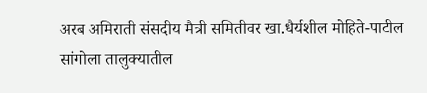अरब अमिराती संसदीय मैत्री समितीवर खा.धैर्यशील मोहिते-पाटील
सांगोला तालुक्यातील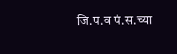जि.प.व पं.स.च्या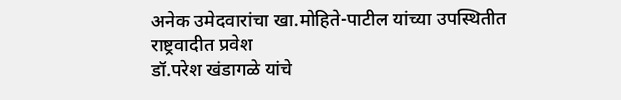अनेक उमेदवारांचा खा.मोहिते-पाटील यांच्या उपस्थितीत राष्ट्रवादीत प्रवेश
डॉ.परेश खंडागळे यांचे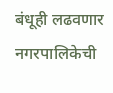बंधूही लढवणार नगरपालिकेची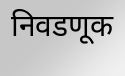निवडणूक